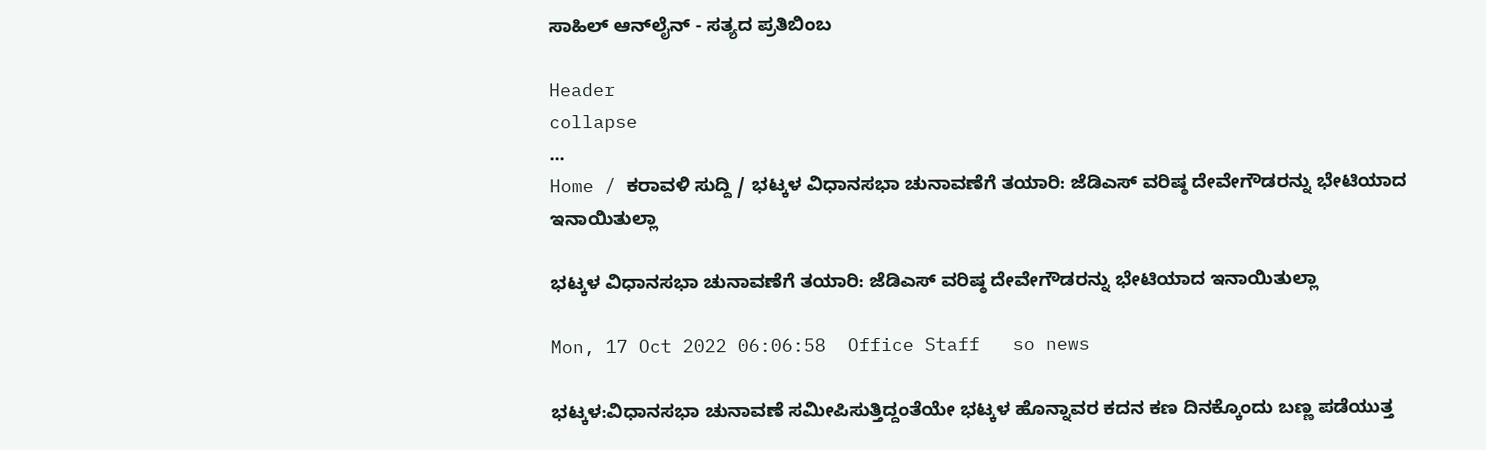ಸಾಹಿಲ್ ಆನ್‌ಲೈನ್ - ಸತ್ಯದ ಪ್ರತಿಬಿಂಬ

Header
collapse
...
Home / ಕರಾವಳಿ ಸುದ್ದಿ / ಭಟ್ಕಳ ವಿಧಾನಸಭಾ ಚುನಾವಣೆಗೆ ತಯಾರಿ: ಜೆಡಿಎಸ್ ವರಿಷ್ಠ ದೇವೇಗೌಡರನ್ನು ಭೇಟಿಯಾದ ಇನಾಯಿತುಲ್ಲಾ

ಭಟ್ಕಳ ವಿಧಾನಸಭಾ ಚುನಾವಣೆಗೆ ತಯಾರಿ: ಜೆಡಿಎಸ್ ವರಿಷ್ಠ ದೇವೇಗೌಡರನ್ನು ಭೇಟಿಯಾದ ಇನಾಯಿತುಲ್ಲಾ

Mon, 17 Oct 2022 06:06:58  Office Staff   so news

ಭಟ್ಕಳ:ವಿಧಾನಸಭಾ ಚುನಾವಣೆ ಸಮೀಪಿಸುತ್ತಿದ್ದಂತೆಯೇ ಭಟ್ಕಳ ಹೊನ್ನಾವರ ಕದನ ಕಣ ದಿನಕ್ಕೊಂದು ಬಣ್ಣ ಪಡೆಯುತ್ತ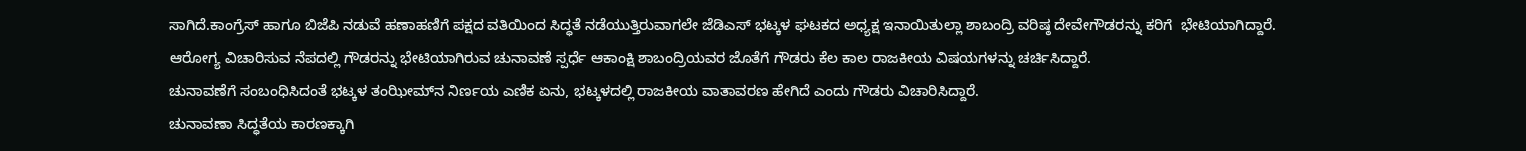ಸಾಗಿದೆ.ಕಾಂಗ್ರೆಸ್ ಹಾಗೂ ಬಿಜೆಪಿ ನಡುವೆ ಹಣಾಹಣಿಗೆ ಪಕ್ಷದ ವತಿಯಿಂದ ಸಿದ್ಧತೆ ನಡೆಯುತ್ತಿರುವಾಗಲೇ ಜೆಡಿಎಸ್ ಭಟ್ಕಳ ಘಟಕದ ಅಧ್ಯಕ್ಷ ಇನಾಯಿತುಲ್ಲಾ ಶಾಬಂದ್ರಿ ವರಿಷ್ಠ ದೇವೇಗೌಡರನ್ನು ಕರಿಗೆ  ಭೇಟಿಯಾಗಿದ್ದಾರೆ.
ಆರೋಗ್ಯ ವಿಚಾರಿಸುವ ನೆಪದಲ್ಲಿ ಗೌಡರನ್ನು ಭೇಟಿಯಾಗಿರುವ ಚುನಾವಣೆ ಸ್ಪರ್ಧೆ ಆಕಾಂಕ್ಷಿ ಶಾಬಂದ್ರಿಯವರ ಜೊತೆಗೆ ಗೌಡರು ಕೆಲ ಕಾಲ ರಾಜಕೀಯ ವಿಷಯಗಳನ್ನು ಚರ್ಚಿಸಿದ್ದಾರೆ.
ಚುನಾವಣೆಗೆ ಸಂಬಂಧಿಸಿದಂತೆ ಭಟ್ಕಳ ತಂಝೀಮ್‌ನ ನಿರ್ಣಯ ಎಣಿಕ ಏನು, ಭಟ್ಕಳದಲ್ಲಿ ರಾಜಕೀಯ ವಾತಾವರಣ ಹೇಗಿದೆ ಎಂದು ಗೌಡರು ವಿಚಾರಿಸಿದ್ದಾರೆ.
ಚುನಾವಣಾ ಸಿದ್ಧತೆಯ ಕಾರಣಕ್ಕಾಗಿ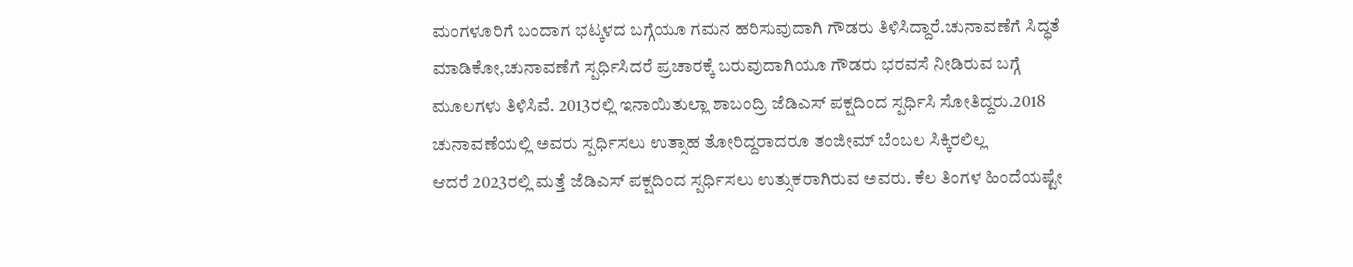ಮಂಗಳೂರಿಗೆ ಬಂದಾಗ ಭಟ್ಕಳದ ಬಗ್ಗೆಯೂ ಗಮನ ಹರಿಸುವುದಾಗಿ ಗೌಡರು ತಿಳಿಸಿದ್ದಾರೆ.ಚುನಾವಣೆಗೆ ಸಿದ್ಧತೆ ಮಾಡಿಕೋ,ಚುನಾವಣೆಗೆ ಸ್ಪರ್ಧಿಸಿದರೆ ಪ್ರಚಾರಕ್ಕೆ ಬರುವುದಾಗಿಯೂ ಗೌಡರು ಭರವಸೆ ನೀಡಿರುವ ಬಗ್ಗೆ ಮೂಲಗಳು ತಿಳಿಸಿವೆ. 2013ರಲ್ಲಿ ಇನಾಯಿತುಲ್ಲಾ ಶಾಬಂದ್ರಿ ಜೆಡಿಎಸ್ ಪಕ್ಷದಿಂದ ಸ್ಪರ್ಧಿಸಿ ಸೋತಿದ್ದರು.2018 ಚುನಾವಣೆಯಲ್ಲಿ ಅವರು ಸ್ಪರ್ಧಿಸಲು ಉತ್ಸಾಹ ತೋರಿದ್ದರಾದರೂ ತಂಜೀಮ್ ಬೆಂಬಲ ಸಿಕ್ಕಿರಲಿಲ್ಲ
ಆದರೆ 2023ರಲ್ಲಿ ಮತ್ತೆ ಜೆಡಿಎಸ್ ಪಕ್ಷದಿಂದ ಸ್ಪರ್ಧಿಸಲು ಉತ್ಸುಕರಾಗಿರುವ ಅವರು. ಕೆಲ ತಿಂಗಳ ಹಿಂದೆಯಷ್ಟೇ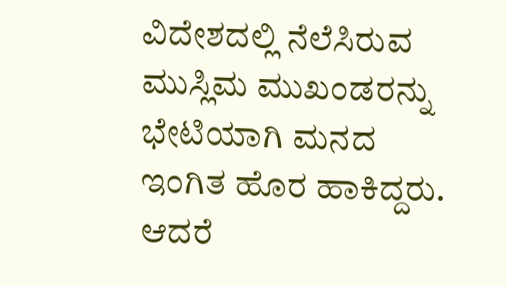ವಿದೇಶದಲ್ಲಿ ನೆಲೆಸಿರುವ ಮುಸ್ಲಿಮ ಮುಖಂಡರನ್ನು ಭೇಟಿಯಾಗಿ ಮನದ ಇಂಗಿತ ಹೊರ ಹಾಕಿದ್ದರು. ಆದರೆ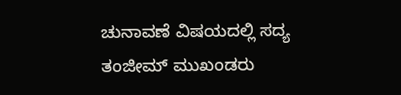ಚುನಾವಣೆ ವಿಷಯದಲ್ಲಿ ಸದ್ಯ ತಂಜೀಮ್ ಮುಖಂಡರು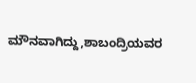ಮೌನವಾಗಿದ್ದು,ಶಾಬಂದ್ರಿಯವರ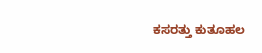ಕಸರತ್ತು ಕುತೂಹಲ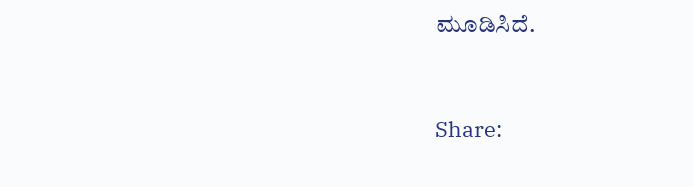ಮೂಡಿಸಿದೆ.


Share: